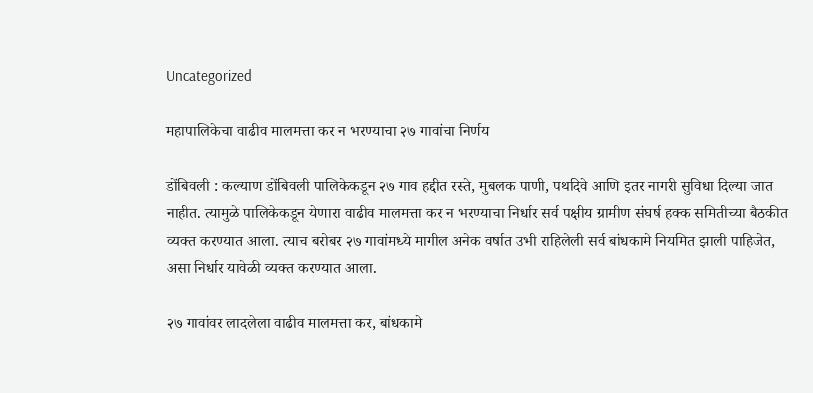Uncategorized

महापालिकेचा वाढीव मालमत्ता कर न भरण्याचा २७ गावांचा निर्णय

डोंबिवली : कल्याण डोंबिवली पालिकेकडून २७ गाव हद्दीत रस्ते, मुबलक पाणी, पथदिवे आणि इतर नागरी सुविधा दिल्या जात नाहीत. त्यामुळे पालिकेकडून येणारा वाढीव मालमत्ता कर न भरण्याचा निर्धार सर्व पक्षीय ग्रामीण संघर्ष हक्क समितीच्या बैठकीत व्यक्त करण्यात आला. त्याच बरोबर २७ गावांमध्ये मागील अनेक वर्षात उभी राहिलेली सर्व बांधकामे नियमित झाली पाहिजेत, असा निर्धार यावेळी व्यक्त करण्यात आला.

२७ गावांवर लादलेला वाढीव मालमत्ता कर, बांधकामे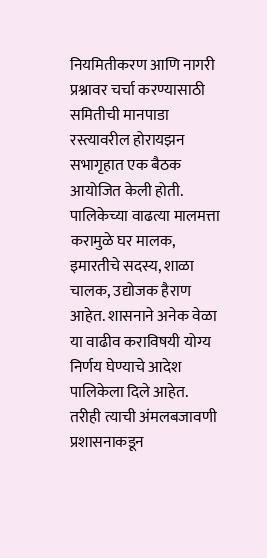नियमितीकरण आणि नागरी प्रश्नावर चर्चा करण्यासाठी समितीची मानपाडा रस्त्यावरील होरायझन सभागृहात एक बैठक आयोजित केली होती. पालिकेच्या वाढत्या मालमत्ता करामुळे घर मालक, इमारतीचे सदस्य, शाळा चालक, उद्योजक हैराण आहेत. शासनाने अनेक वेळा या वाढीव कराविषयी योग्य निर्णय घेण्याचे आदेश पालिकेला दिले आहेत. तरीही त्याची अंमलबजावणी प्रशासनाकडून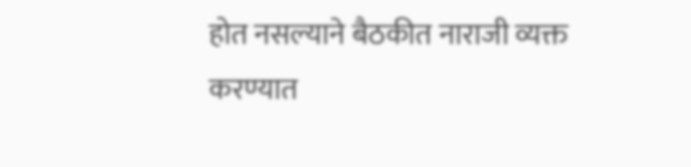होत नसल्याने बैठकीत नाराजी व्यक्त करण्यात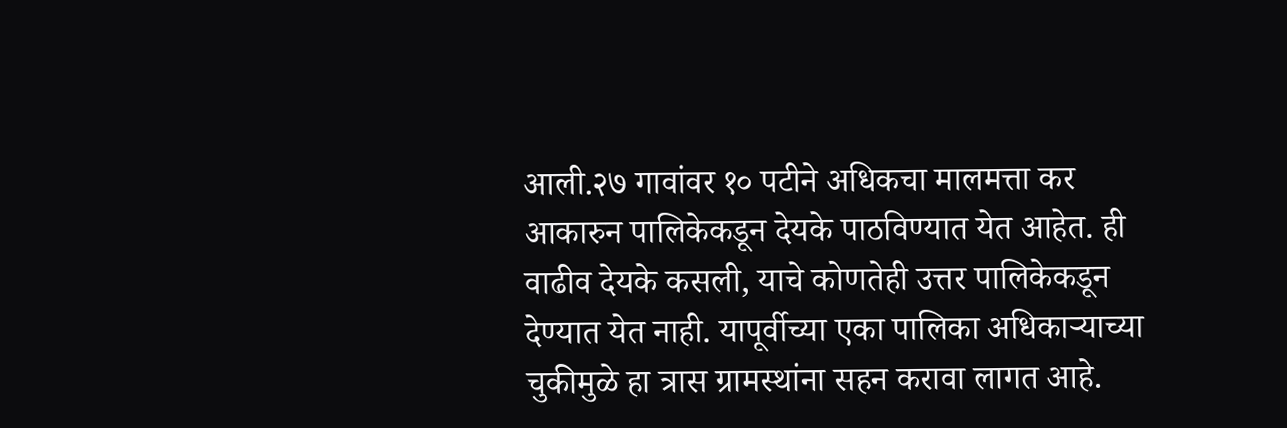आली.२७ गावांवर १० पटीने अधिकचा मालमत्ता कर आकारुन पालिकेकडून देयके पाठविण्यात येत आहेत. ही वाढीव देयके कसली, याचे कोणतेही उत्तर पालिकेकडून देण्यात येत नाही. यापूर्वीच्या एका पालिका अधिकाऱ्याच्या चुकीमुळे हा त्रास ग्रामस्थांना सहन करावा लागत आहे.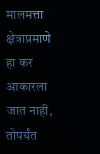मालमत्ता क्षेत्राप्रमाणे हा कर आकारला जात नाही, तोपर्यंत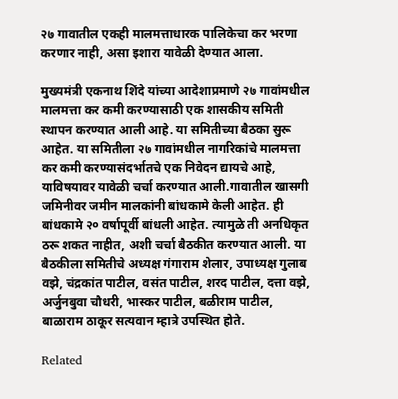२७ गावातील एकही मालमत्ताधारक पालिकेचा कर भरणा करणार नाही, असा इशारा यावेळी देण्यात आला.

मुख्यमंत्री एकनाथ शिंदे यांच्या आदेशाप्रमाणे २७ गावांमधील मालमत्ता कर कमी करण्यासाठी एक शासकीय समिती स्थापन करण्यात आली आहे. या समितीच्या बैठका सुरू आहेत. या समितीला २७ गावांमधील नागरिकांचे मालमत्ता कर कमी करण्यासंदर्भातचे एक निवेदन द्यायचे आहे, याविषयावर यावेळी चर्चा करण्यात आली.गावातील खासगी जमिनीवर जमीन मालकांनी बांधकामे केली आहेत. ही बांधकामे २० वर्षापूर्वी बांधली आहेत. त्यामुळे ती अनधिकृत ठरू शकत नाहीत, अशी चर्चा बैठकीत करण्यात आली. या बैठकीला समितीचे अध्यक्ष गंगाराम शेलार, उपाध्यक्ष गुलाब वझे, चंद्रकांत पाटील, वसंत पाटील, शरद पाटील, दत्ता वझे, अर्जुनबुवा चौधरी, भास्कर पाटील, बळीराम पाटील, बाळाराम ठाकूर सत्यवान म्हात्रे उपस्थित होते.

Related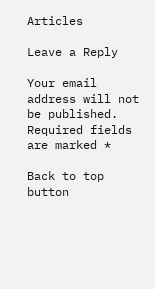Articles

Leave a Reply

Your email address will not be published. Required fields are marked *

Back to top button